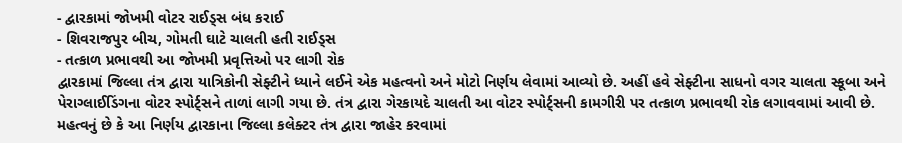- દ્વારકામાં જોખમી વોટર રાઈડ્સ બંધ કરાઈ
- શિવરાજપુર બીચ, ગોમતી ઘાટે ચાલતી હતી રાઈડ્સ
- તત્કાળ પ્રભાવથી આ જોખમી પ્રવૃત્તિઓ પર લાગી રોક
દ્વારકામાં જિલ્લા તંત્ર દ્વારા યાત્રિકોની સેફ્ટીને ધ્યાને લઈને એક મહત્વનો અને મોટો નિર્ણય લેવામાં આવ્યો છે. અહીં હવે સેફ્ટીના સાધનો વગર ચાલતા સ્કૂબા અને પેરાગ્લાઈડિંગના વોટર સ્પોર્ટ્સને તાળાં લાગી ગયા છે. તંત્ર દ્વારા ગેરકાયદે ચાલતી આ વોટર સ્પોર્ટ્સની કામગીરી પર તત્કાળ પ્રભાવથી રોક લગાવવામાં આવી છે.
મહત્વનું છે કે આ નિર્ણય દ્વારકાના જિલ્લા કલેક્ટર તંત્ર દ્વારા જાહેર કરવામાં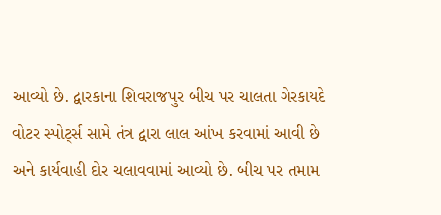આવ્યો છે. દ્વારકાના શિવરાજપુર બીચ પર ચાલતા ગેરકાયદે વોટર સ્પોર્ટ્સ સામે તંત્ર દ્વારા લાલ આંખ કરવામાં આવી છે અને કાર્યવાહી દોર ચલાવવામાં આવ્યો છે. બીચ પર તમામ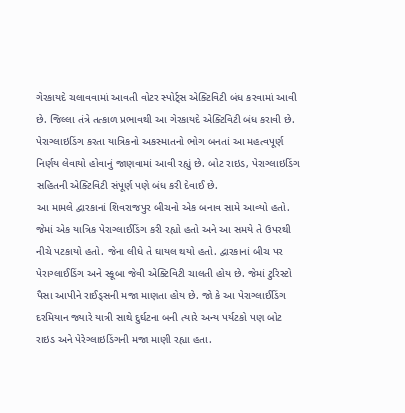ગેરકાયદે ચલાવવામાં આવતી વોટર સ્પોર્ટ્સ એક્ટિવિટી બંધ કરવામાં આવી છે. જિલ્લા તંત્રે તત્કાળ પ્રભાવથી આ ગેરકાયદે એક્ટિવિટી બંધ કરાવી છે. પેરાગ્લાઇડિંગ કરતા યાત્રિકનો અકસ્માતનો ભોગ બનતાં આ મહત્વપૂર્ણ નિર્ણય લેવાયો હોવાનું જાણવામાં આવી રહ્યું છે. બોટ રાઇડ, પેરાગ્લાઇડિંગ સહિતની એક્ટિવિટી સંપૂર્ણ પણે બંધ કરી દેવાઈ છે.
આ મામલે દ્વારકાનાં શિવરાજપુર બીચનો એક બનાવ સામે આવ્યો હતો. જેમાં એક યાત્રિક પેરાગ્લાઈડિંગ કરી રહ્યો હતો અને આ સમયે તે ઉપરથી નીચે પટકાયો હતો. જેના લીધે તે ઘાયલ થયો હતો. દ્વારકાનાં બીચ પર પેરાગ્લાઈડિંગ અને સ્કૂબા જેવી એક્ટિવિટી ચાલતી હોય છે. જેમાં ટુરિસ્ટો પૈસા આપીને રાઈડ્સની મજા માણતા હોય છે. જો કે આ પેરાગ્લાઈડિંગ દરમિયાન જ્યારે યાત્રી સાથે દુર્ઘટના બની ત્યારે અન્ય પર્યટકો પણ બોટ રાઇડ અને પેરેગ્લાઇડિંગની મજા માણી રહ્યા હતા.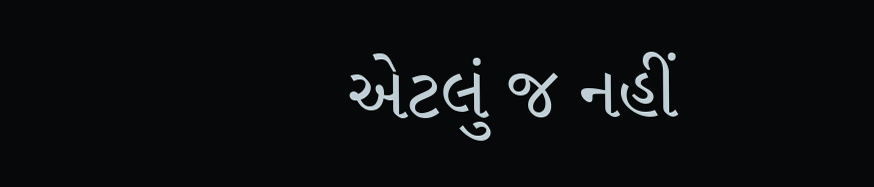એટલું જ નહીં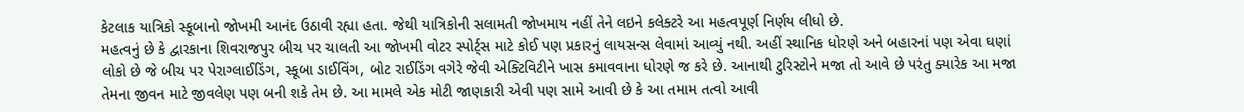કેટલાક યાત્રિકો સ્કૂબાનો જોખમી આનંદ ઉઠાવી રહ્યા હતા. જેથી યાત્રિકોની સલામતી જોખમાય નહીં તેને લઇને કલેક્ટરે આ મહત્વપૂર્ણ નિર્ણય લીધો છે.
મહત્વનું છે કે દ્વારકાના શિવરાજપુર બીચ પર ચાલતી આ જોખમી વોટર સ્પોર્ટ્સ માટે કોઈ પણ પ્રકારનું લાયસન્સ લેવામાં આવ્યું નથી. અહીં સ્થાનિક ધોરણે અને બહારનાં પણ એવા ઘણાં લોકો છે જે બીચ પર પેરાગ્લાઈડિંગ, સ્કૂબા ડાઈવિંગ, બોટ રાઈડિંગ વગેરે જેવી એક્ટિવિટીને ખાસ કમાવવાના ધોરણે જ કરે છે. આનાથી ટુરિસ્ટોને મજા તો આવે છે પરંતુ ક્યારેક આ મજા તેમના જીવન માટે જીવલેણ પણ બની શકે તેમ છે. આ મામલે એક મોટી જાણકારી એવી પણ સામે આવી છે કે આ તમામ તત્વો આવી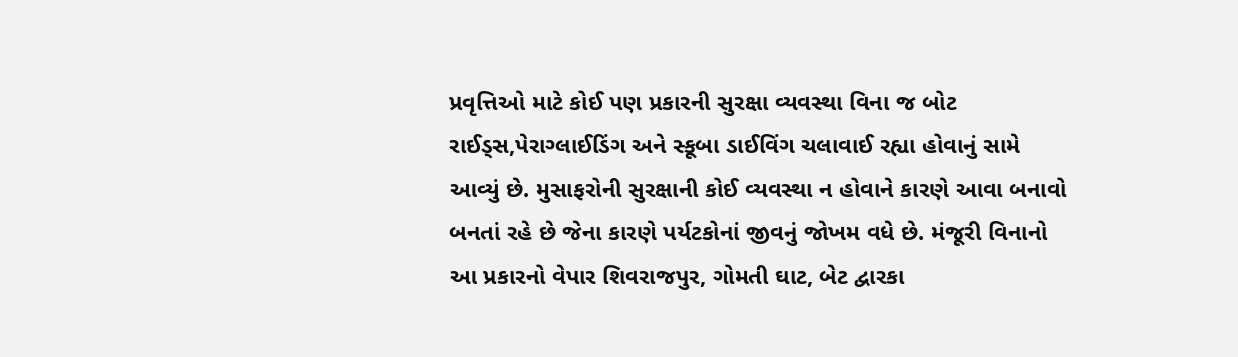પ્રવૃત્તિઓ માટે કોઈ પણ પ્રકારની સુરક્ષા વ્યવસ્થા વિના જ બોટ રાઈડ્સ,પેરાગ્લાઈડિંગ અને સ્કૂબા ડાઈવિંગ ચલાવાઈ રહ્યા હોવાનું સામે આવ્યું છે. મુસાફરોની સુરક્ષાની કોઈ વ્યવસ્થા ન હોવાને કારણે આવા બનાવો બનતાં રહે છે જેના કારણે પર્યટકોનાં જીવનું જોખમ વધે છે. મંજૂરી વિનાનો આ પ્રકારનો વેપાર શિવરાજપુર, ગોમતી ઘાટ, બેટ દ્વારકા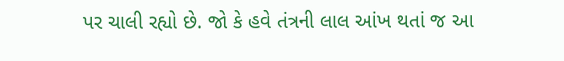પર ચાલી રહ્યો છે. જો કે હવે તંત્રની લાલ આંખ થતાં જ આ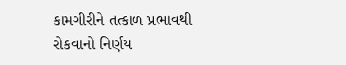કામગીરીને તત્કાળ પ્રભાવથી રોકવાનો નિર્ણય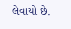લેવાયો છે.